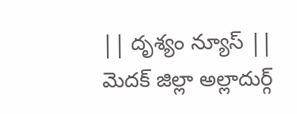|| దృశ్యం న్యూస్ ||
మెదక్ జిల్లా అల్లాదుర్గ్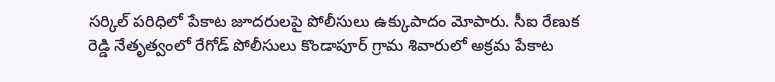సర్కిల్ పరిధిలో పేకాట జూదరులపై పోలీసులు ఉక్కుపాదం మోపారు. సీఐ రేణుక రెడ్డి నేతృత్వంలో రేగోడ్ పోలీసులు కొండాపూర్ గ్రామ శివారులో అక్రమ పేకాట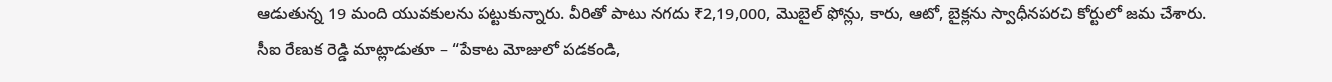ఆడుతున్న 19 మంది యువకులను పట్టుకున్నారు. వీరితో పాటు నగదు ₹2,19,000, మొబైల్ ఫోన్లు, కారు, ఆటో, బైక్లను స్వాధీనపరచి కోర్టులో జమ చేశారు.
సీఐ రేణుక రెడ్డి మాట్లాడుతూ – “పేకాట మోజులో పడకండి,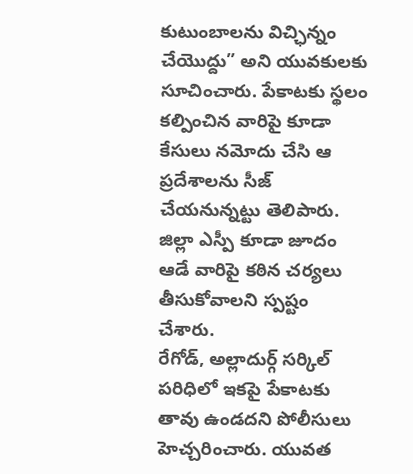కుటుంబాలను విచ్ఛిన్నం చేయొద్దు” అని యువకులకు సూచించారు. పేకాటకు స్థలం కల్పించిన వారిపై కూడా కేసులు నమోదు చేసి ఆ ప్రదేశాలను సీజ్ చేయనున్నట్టు తెలిపారు. జిల్లా ఎస్పీ కూడా జూదం ఆడే వారిపై కఠిన చర్యలు తీసుకోవాలని స్పష్టం చేశారు.
రేగోడ్, అల్లాదుర్గ్ సర్కిల్ పరిధిలో ఇకపై పేకాటకు తావు ఉండదని పోలీసులు హెచ్చరించారు. యువత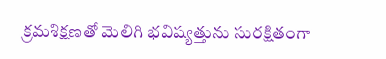క్రమశిక్షణతో మెలిగి భవిష్యత్తును సురక్షితంగా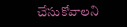చేసుకోవాలని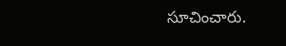సూచించారు.